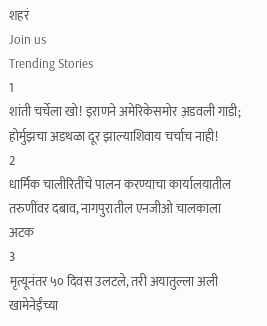शहरं
Join us
Trending Stories
1
शांती चर्चेला खो! इराणने अमेरिकेसमोर अ़डवली गाडी; होर्मुझचा अडथळा दूर झाल्याशिवाय चर्चाच नाही!
2
धार्मिक चालीरितींचे पालन करण्याचा कार्यालयातील तरुणींवर दबाव, नागपुरातील एनजीओ चालकाला अटक
3
मृत्यूनंतर ५० दिवस उलटले, तरी अयातुल्ला अली खामेनेईंच्या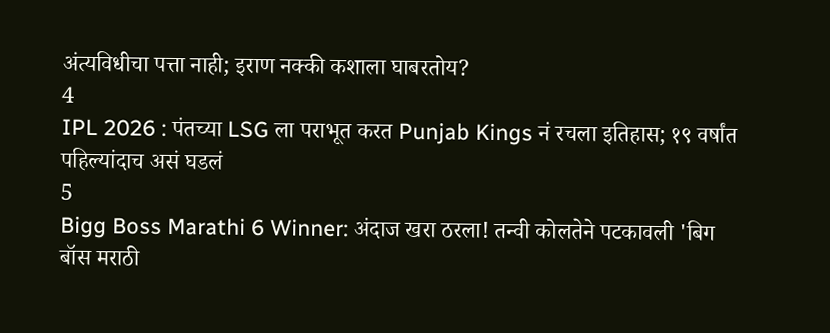अंत्यविधीचा पत्ता नाही; इराण नक्की कशाला घाबरतोय?
4
IPL 2026 : पंतच्या LSG ला पराभूत करत Punjab Kings नं रचला इतिहास; १९ वर्षांत पहिल्यांदाच असं घडलं
5
Bigg Boss Marathi 6 Winner: अंदाज खरा ठरला! तन्वी कोलतेने पटकावली 'बिग बॉस मराठी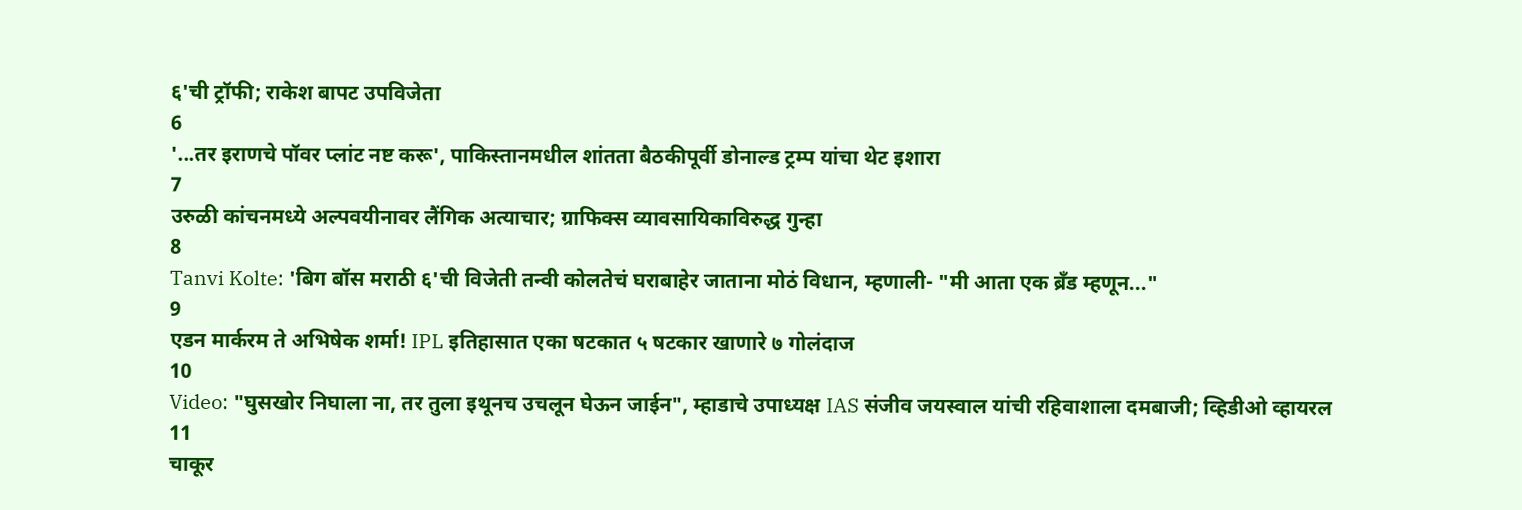६'ची ट्रॉफी; राकेश बापट उपविजेता
6
'...तर इराणचे पॉवर प्लांट नष्ट करू', पाकिस्तानमधील शांतता बैठकीपूर्वी डोनाल्ड ट्रम्प यांचा थेट इशारा
7
उरुळी कांचनमध्ये अल्पवयीनावर लैंगिक अत्याचार; ग्राफिक्स व्यावसायिकाविरुद्ध गुन्हा
8
Tanvi Kolte: 'बिग बॉस मराठी ६'ची विजेती तन्वी कोलतेचं घराबाहेर जाताना मोठं विधान, म्हणाली- "मी आता एक ब्रँड म्हणून..."
9
एडन मार्करम ते अभिषेक शर्मा! IPL इतिहासात एका षटकात ५ षटकार खाणारे ७ गोलंदाज
10
Video: "घुसखोर निघाला ना, तर तुला इथूनच उचलून घेऊन जाईन", म्हाडाचे उपाध्यक्ष IAS संजीव जयस्वाल यांची रहिवाशाला दमबाजी; व्हिडीओ व्हायरल
11
चाकूर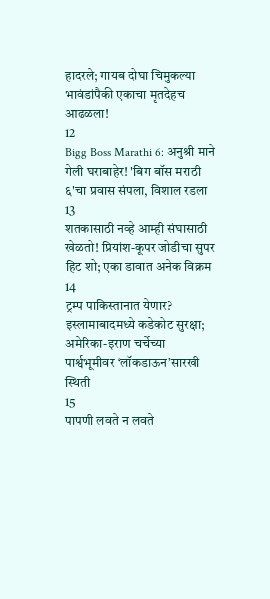हादरले; गायब दोघा चिमुकल्या भावंडांपैकी एकाचा मृतदेहच आढळला!
12
Bigg Boss Marathi 6: अनुश्री माने गेली घराबाहेर! 'बिग बॉस मराठी ६'चा प्रवास संपला, विशाल रडला
13
शतकासाठी नव्हे आम्ही संघासाठी खेळतो! प्रियांश-कूपर जोडीचा सुपर हिट शो; एका डावात अनेक विक्रम
14
ट्रम्प पाकिस्तानात येणार? इस्लामाबादमध्ये कडेकोट सुरक्षा; अमेरिका-इराण चर्चेच्या पार्श्वभूमीवर ‘लॉकडाऊन’सारखी स्थिती
15
पापणी लवते न लवते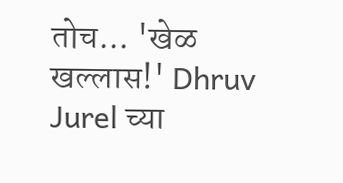तोच... 'खेळ खल्लास!' Dhruv Jurel च्या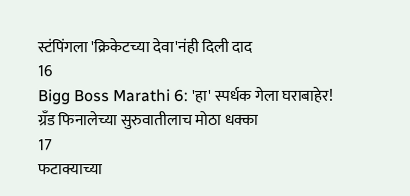स्टंपिंगला 'क्रिकेटच्या देवा'नंही दिली दाद
16
Bigg Boss Marathi 6: 'हा' स्पर्धक गेला घराबाहेर! ग्रँड फिनालेच्या सुरुवातीलाच मोठा धक्का
17
फटाक्याच्या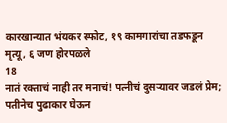कारखान्यात भंयकर स्फोट, १९ कामगारांचा तडफडून मृत्यू, ६ जण होरपळले
18
नातं रक्ताचं नाही तर मनाचं! पत्नीचं दुसऱ्यावर जडलं प्रेम; पतीनेच पुढाकार घेऊन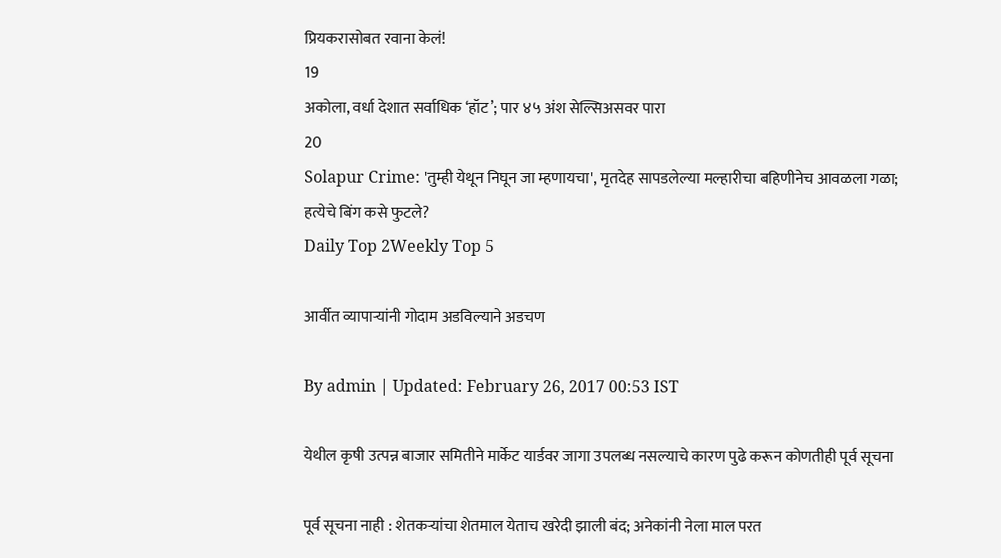प्रियकरासोबत रवाना केलं!
19
अकोला, वर्धा देशात सर्वाधिक ‘हॉट’; पार ४५ अंश सेल्सिअसवर पारा
20
Solapur Crime: 'तुम्ही येथून निघून जा म्हणायचा', मृतदेह सापडलेल्या मल्हारीचा बहिणीनेच आवळला गळा; हत्येचे बिंग कसे फुटले?
Daily Top 2Weekly Top 5

आर्वीत व्यापाऱ्यांनी गोदाम अडविल्याने अडचण

By admin | Updated: February 26, 2017 00:53 IST

येथील कृषी उत्पन्न बाजार समितीने मार्केट यार्डवर जागा उपलब्ध नसल्याचे कारण पुढे करून कोणतीही पूर्व सूचना

पूर्व सूचना नाही : शेतकऱ्यांचा शेतमाल येताच खरेदी झाली बंद; अनेकांनी नेला माल परत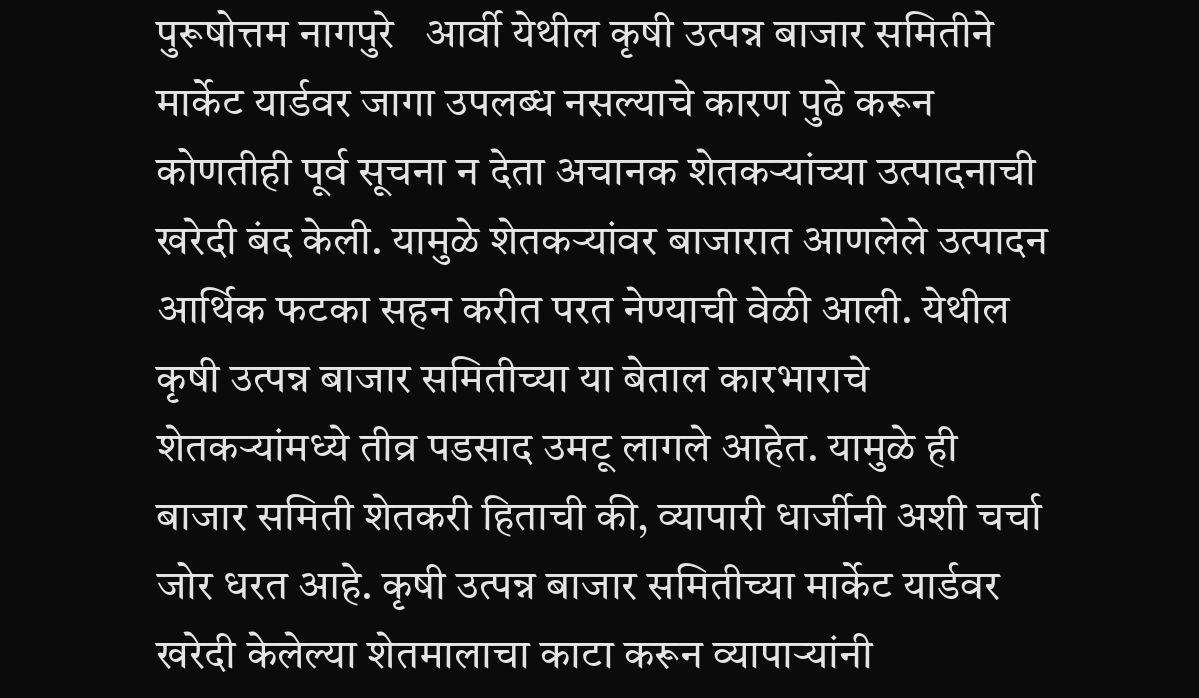पुरूषोत्तम नागपुरे   आर्वी येथील कृषी उत्पन्न बाजार समितीने मार्केट यार्डवर जागा उपलब्ध नसल्याचे कारण पुढे करून कोणतीही पूर्व सूचना न देता अचानक शेतकऱ्यांच्या उत्पादनाची खरेदी बंद केली. यामुळे शेतकऱ्यांवर बाजारात आणलेले उत्पादन आर्थिक फटका सहन करीत परत नेण्याची वेळी आली. येथील कृषी उत्पन्न बाजार समितीच्या या बेताल कारभाराचे शेतकऱ्यांमध्ये तीव्र पडसाद उमटू लागले आहेत. यामुळे ही बाजार समिती शेतकरी हिताची की, व्यापारी धार्जीनी अशी चर्चा जोर धरत आहे. कृषी उत्पन्न बाजार समितीच्या मार्केट यार्डवर खरेदी केलेल्या शेतमालाचा काटा करून व्यापाऱ्यांनी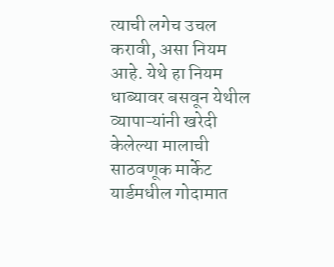त्याची लगेच उचल करावी, असा नियम आहे. येथे हा नियम धाब्यावर बसवून येथील व्यापाऱ्यांनी खरेदी केलेल्या मालाची साठवणूक मार्केट यार्डमधील गोदामात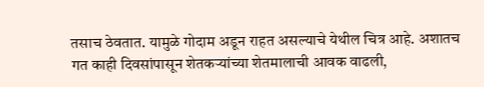तसाच ठेवतात. यामुळे गोदाम अडून राहत असल्याचे येथील चित्र आहे. अशातच गत काही दिवसांपासून शेतकऱ्यांच्या शेतमालाची आवक वाढली,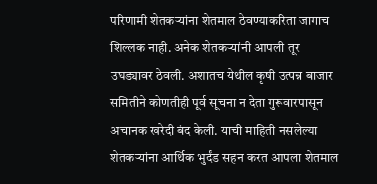परिणामी शेतकऱ्यांना शेतमाल ठेवण्याकरिता जागाच शिल्लक नाही. अनेक शेतकऱ्यांनी आपली तूर उघड्यावर ठेवली. अशातच येथील कृषी उत्पन्न बाजार समितीने कोणतीही पूर्व सूचना न देता गुरूवारपासून अचानक खरेदी बंद केली. याची माहिती नसलेल्या शेतकऱ्यांना आर्थिक भुर्दंड सहन करत आपला शेतमाल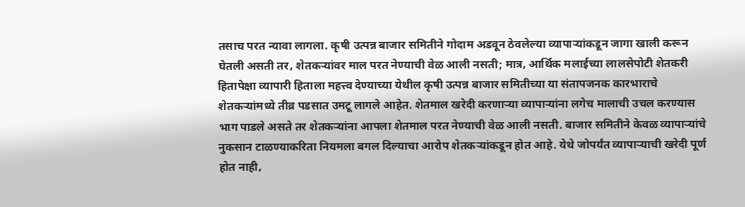तसाच परत न्यावा लागला. कृषी उत्पन्न बाजार समितीने गोदाम अडवून ठेवलेल्या व्यापाऱ्यांकडून जागा खाली करून घेतली असती तर, शेतकऱ्यांवर माल परत नेण्याची वेळ आली नसती; मात्र, आर्थिक मलाईच्या लालसेपोटी शेतकरी हितापेक्षा व्यापारी हिताला महत्त्व देण्याच्या येथील कृषी उत्पन्न बाजार समितीच्या या संतापजनक कारभाराचे शेतकऱ्यांमध्ये तीव्र पडसात उमटू लागले आहेत. शेतमाल खरेदी करणाऱ्या व्यापाऱ्यांना लगेच मालाची उचल करण्यास भाग पाडले असते तर शेतकऱ्यांना आपला शेतमाल परत नेण्याची वेळ आली नसती. बाजार समितीने केवळ व्यापाऱ्यांचे नुकसान टाळण्याकरिता नियमला बगल दिल्याचा आरोप शेतकऱ्यांकडून होत आहे. येथे जोपर्यंत व्यापाऱ्याची खरेदी पूर्ण होत नाही,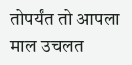तोपर्यंत तो आपला माल उचलत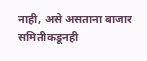नाही, असे असताना बाजार समितीकडूनही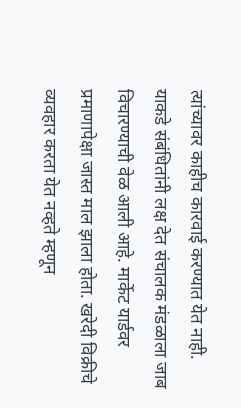त्यांच्यावर काहीच कारवाई करण्यात येत नाही. याकडे संबंधितांनी लक्ष देत संचालक मंडळाला जाब विचारण्याची वेळ आली आहे. मार्केट यार्डवर प्रमाणापेक्षा जास्त माल झाला होता. खरेदी विक्रीचे व्यवहार करता येत नव्हते म्हणून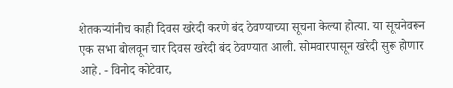शेतकऱ्यांनीच काही दिवस खरेदी करणे बंद ठेवण्याच्या सूचना केल्या होत्या. या सूचनेवरून एक सभा बोलवून चार दिवस खरेदी बंद ठेवण्यात आली. सोमवारपासून खरेदी सुरू होणार आहे. - विनोद कोटेवार,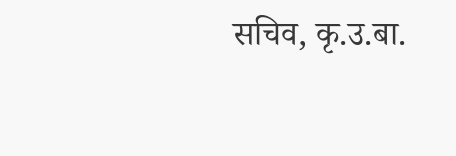सचिव, कृ.उ.बा.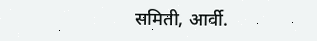समिती, आर्वी.